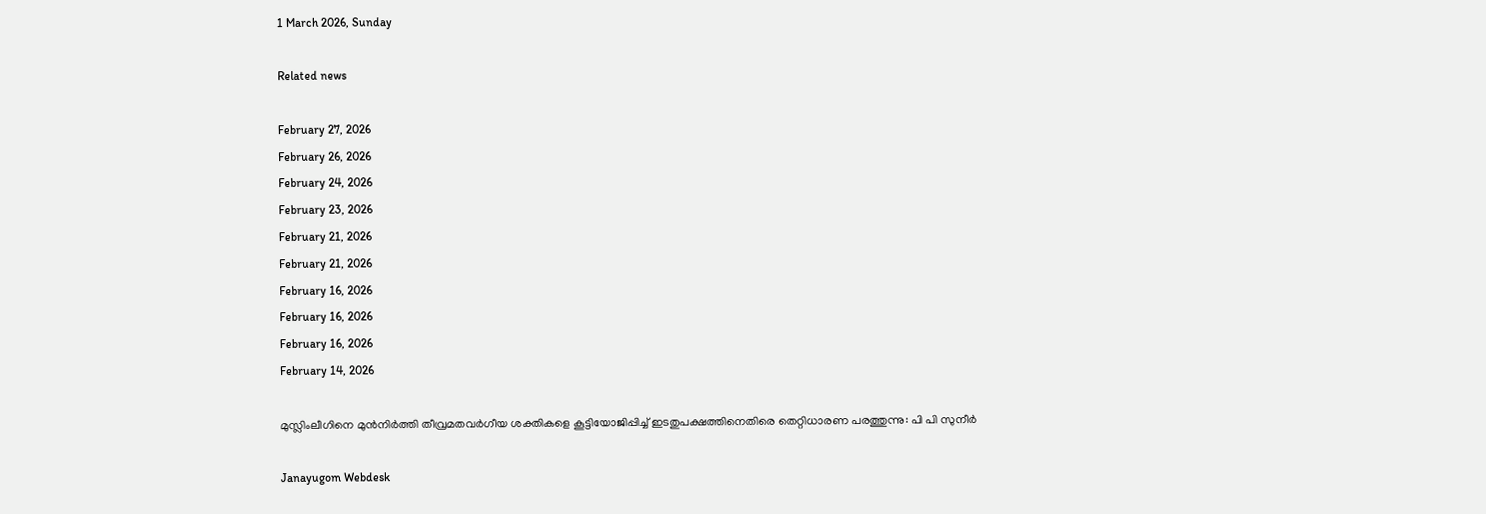1 March 2026, Sunday

Related news

February 27, 2026
February 26, 2026
February 24, 2026
February 23, 2026
February 21, 2026
February 21, 2026
February 16, 2026
February 16, 2026
February 16, 2026
February 14, 2026

മുസ്ലിംലീഗിനെ മുൻനിർത്തി തീവ്രമതവര്‍ഗീയ ശക്തികളെ കൂട്ടിയോജിപ്പിച്ച് ഇടതുപക്ഷത്തിനെതിരെ തെറ്റിധാരണ പരത്തുന്നു: പി പി സുനീർ

Janayugom Webdesk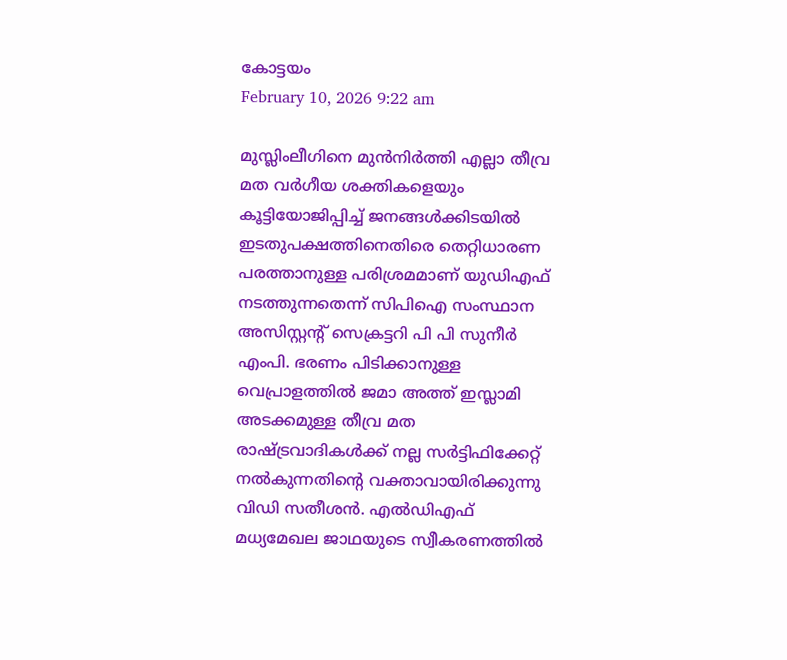കോട്ടയം
February 10, 2026 9:22 am

മുസ്ലിംലീഗിനെ മുൻനിർത്തി എല്ലാ തീവ്ര മത വര്‍ഗീയ ശക്തികളെയും കൂട്ടിയോജിപ്പിച്ച് ജനങ്ങൾക്കിടയിൽ ഇടതുപക്ഷത്തിനെതിരെ തെറ്റിധാരണ പരത്താനുള്ള പരിശ്രമമാണ് യുഡിഎഫ് നടത്തുന്നതെന്ന് സിപിഐ സംസ്ഥാന അസിസ്റ്റന്റ് സെക്രട്ടറി പി പി സുനീർ എംപി. ഭരണം പിടിക്കാനുള്ള വെപ്രാളത്തിൽ ജമാ അത്ത് ഇസ്ലാമി അടക്കമുള്ള തീവ്ര മത രാഷ്ട്രവാദികൾക്ക് നല്ല സർട്ടിഫിക്കേറ്റ് നൽകുന്നതിന്റെ വക്താവായിരിക്കുന്നു വിഡി സതീശൻ. എൽഡിഎഫ് മധ്യമേഖല ജാഥയുടെ സ്വീകരണത്തിൽ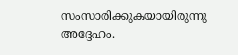സംസാരിക്കുകയായിരുന്നു അദ്ദേഹം.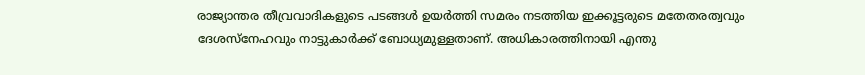രാജ്യാന്തര തീവ്രവാദികളുടെ പടങ്ങൾ ഉയർത്തി സമരം നടത്തിയ ഇക്കൂട്ടരുടെ മതേതരത്വവും ദേശസ്നേഹവും നാട്ടുകാർക്ക് ബോധ്യമുള്ളതാണ്. അധികാരത്തിനായി എന്തു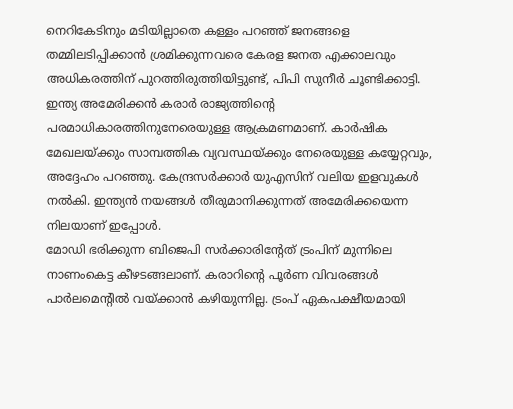നെറികേടിനും മടിയില്ലാതെ കള്ളം പറഞ്ഞ് ജനങ്ങളെ തമ്മിലടിപ്പിക്കാൻ ശ്രമിക്കുന്നവരെ കേരള ജനത എക്കാലവും അധികരത്തിന് പുറത്തിരുത്തിയിട്ടുണ്ട്, പിപി സുനീർ ചൂണ്ടിക്കാട്ടി.
ഇന്ത്യ അമേരിക്കൻ കരാർ രാജ്യത്തിന്റെ പരമാധികാരത്തിനുനേരെയുള്ള ആക്രമണമാണ്. കാർഷിക മേഖലയ്ക്കും സാമ്പത്തിക വ്യവസ്ഥയ്ക്കും നേരെയുള്ള കയ്യേറ്റവും, അദ്ദേഹം പറഞ്ഞു. കേന്ദ്രസർക്കാർ യുഎസിന് വലിയ ഇളവുകൾ നൽകി. ഇന്ത്യൻ നയങ്ങൾ തീരുമാനിക്കുന്നത് അമേരിക്കയെന്ന നിലയാണ് ഇപ്പോൾ.
മോഡി ഭരിക്കുന്ന ബിജെപി സർക്കാരിന്റേത് ട്രംപിന് മുന്നിലെ നാണംകെട്ട കീഴടങ്ങലാണ്. കരാറിന്റെ പൂർണ വിവരങ്ങൾ പാർലമെന്റിൽ വയ്ക്കാൻ കഴിയുന്നില്ല. ട്രംപ് ഏകപക്ഷീയമായി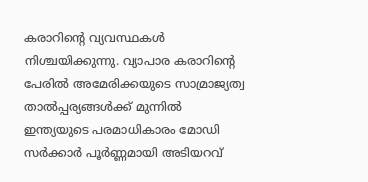കരാറിന്റെ വ്യവസ്ഥകൾ നിശ്ചയിക്കുന്നു. വ്യാപാര കരാറിന്റെ പേരിൽ അമേരിക്കയുടെ സാമ്രാജ്യത്വ താൽപ്പര്യങ്ങൾക്ക് മുന്നിൽ ഇന്ത്യയുടെ പരമാധികാരം മോഡി സർക്കാർ പൂർണ്ണമായി അടിയറവ്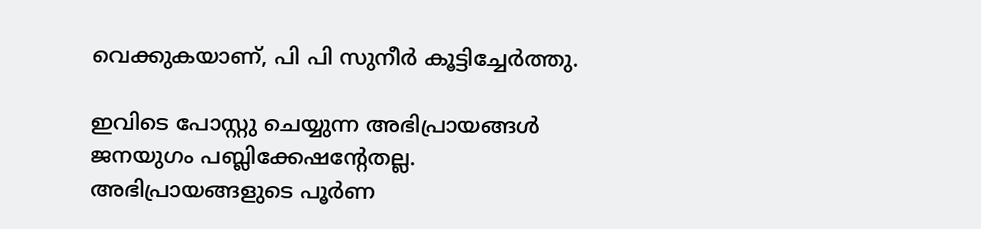വെക്കുകയാണ്, പി പി സുനീർ കൂട്ടിച്ചേർത്തു.

ഇവിടെ പോസ്റ്റു ചെയ്യുന്ന അഭിപ്രായങ്ങള്‍ ജനയുഗം പബ്ലിക്കേഷന്റേതല്ല. അഭിപ്രായങ്ങളുടെ പൂര്‍ണ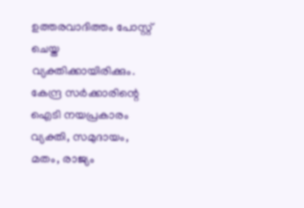ഉത്തരവാദിത്തം പോസ്റ്റ് ചെയ്ത വ്യക്തിക്കായിരിക്കും. കേന്ദ്ര സര്‍ക്കാരിന്റെ ഐടി നയപ്രകാരം വ്യക്തി, സമുദായം, മതം, രാജ്യം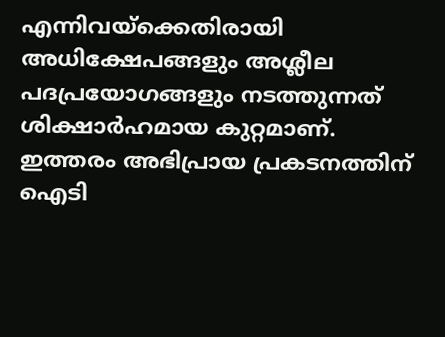എന്നിവയ്‌ക്കെതിരായി അധിക്ഷേപങ്ങളും അശ്ലീല പദപ്രയോഗങ്ങളും നടത്തുന്നത് ശിക്ഷാര്‍ഹമായ കുറ്റമാണ്. ഇത്തരം അഭിപ്രായ പ്രകടനത്തിന് ഐടി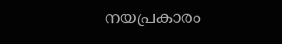നയപ്രകാരം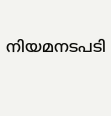നിയമനടപടി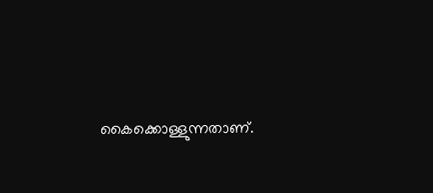കൈക്കൊള്ളുന്നതാണ്.